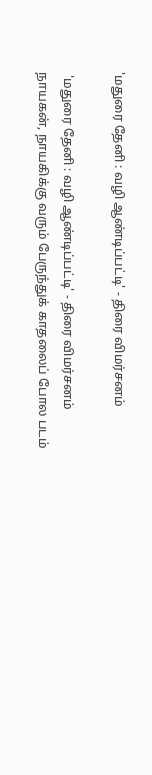'மதுரை தேனி : வழி ஆண்டிப்பட்டி' - திரை விமர்சனம்

 'மதுரை தேனி : வழி ஆண்டிப்பட்டி' - திரை விமர்சனம்
நாயகன், நாயகிக்கு வரும் பேருந்துக் காதலைப் போல படம்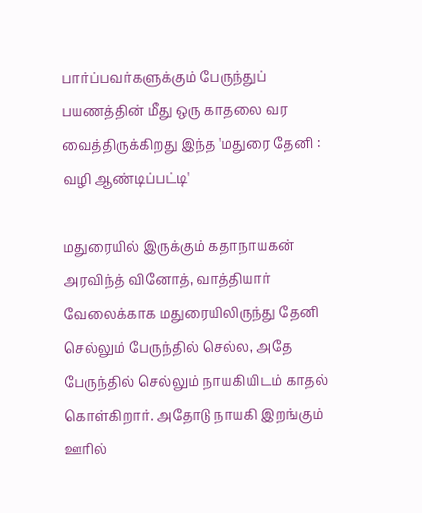பார்ப்பவர்களுக்கும் பேருந்துப் பயணத்தின் மீது ஒரு காதலை வர வைத்திருக்கிறது இந்த 'மதுரை தேனி : வழி ஆண்டிப்பட்டி'

மதுரையில் இருக்கும் கதாநாயகன் அரவிந்த் வினோத், வாத்தியார் வேலைக்காக மதுரையிலிருந்து தேனி செல்லும் பேருந்தில் செல்ல, அதே பேருந்தில் செல்லும் நாயகியிடம் காதல் கொள்கிறார். அதோடு நாயகி இறங்கும் ஊரில்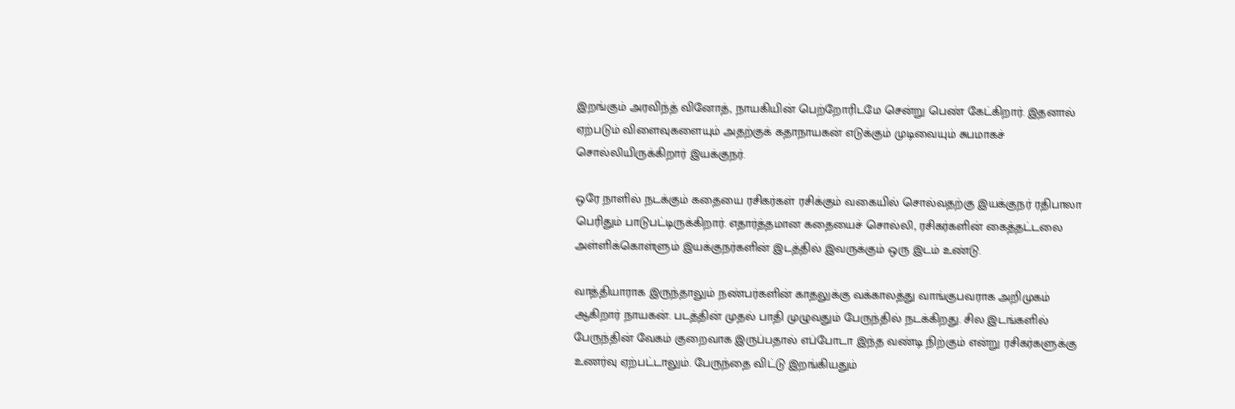இறங்கும் அரவிந்த் வினோத், நாயகியின் பெற்றோரிடமே சென்று பெண் கேட்கிறார். இதனால் ஏற்படும் விளைவுகளையும் அதற்குக் கதாநாயகன் எடுக்கும் முடிவையும் சுபமாகச் சொல்லியிருக்கிறார் இயக்குநர்.

ஒரே நாளில் நடக்கும் கதையை ரசிகர்கள் ரசிக்கும் வகையில் சொல்வதற்கு இயக்குநர் ரதிபாலா பெரிதும் பாடுபட்டிருக்கிறார். எதார்த்தமான கதையைச் சொல்லி, ரசிகர்களின் கைத்தட்டலை அள்ளிக்கொள்ளும் இயக்குநர்களின் இடத்தில் இவருக்கும் ஒரு இடம் உண்டு.

வாத்தியாராக இருந்தாலும் நண்பர்களின் காதலுக்கு வக்காலத்து வாங்குபவராக அறிமுகம் ஆகிறார் நாயகன். படத்தின் முதல் பாதி முழுவதும் பேருந்தில் நடக்கிறது. சில இடங்களில் பேருந்தின் வேகம் குறைவாக இருப்பதால் எப்போடா இந்த வண்டி நிற்கும் என்று ரசிகர்களுக்கு உணர்வு ஏற்பட்டாலும். பேருந்தை விட்டு இறங்கியதும்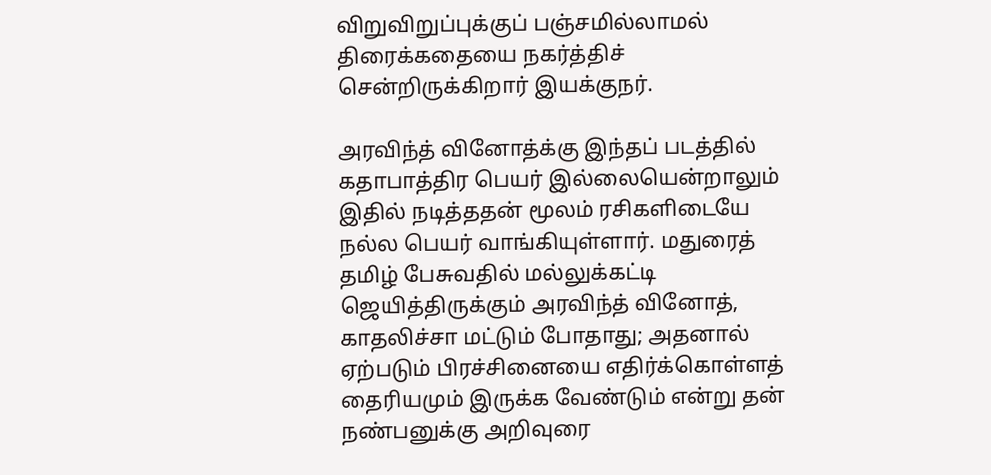விறுவிறுப்புக்குப் பஞ்சமில்லாமல் திரைக்கதையை நகர்த்திச் சென்றிருக்கிறார் இயக்குநர்.

அரவிந்த் வினோத்க்கு இந்தப் படத்தில் கதாபாத்திர பெயர் இல்லையென்றாலும் இதில் நடித்ததன் மூலம் ரசிகளிடையே நல்ல பெயர் வாங்கியுள்ளார். மதுரைத் தமிழ் பேசுவதில் மல்லுக்கட்டி ஜெயித்திருக்கும் அரவிந்த் வினோத், காதலிச்சா மட்டும் போதாது; அதனால் ஏற்படும் பிரச்சினையை எதிர்க்கொள்ளத் தைரியமும் இருக்க வேண்டும் என்று தன் நண்பனுக்கு அறிவுரை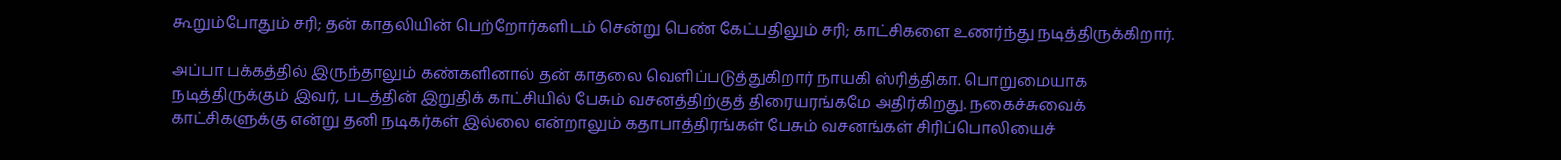கூறும்போதும் சரி; தன் காதலியின் பெற்றோர்களிடம் சென்று பெண் கேட்பதிலும் சரி; காட்சிகளை உணர்ந்து நடித்திருக்கிறார்.

அப்பா பக்கத்தில் இருந்தாலும் கண்களினால் தன் காதலை வெளிப்படுத்துகிறார் நாயகி ஸ்ரித்திகா. பொறுமையாக நடித்திருக்கும் இவர், படத்தின் இறுதிக் காட்சியில் பேசும் வசனத்திற்குத் திரையரங்கமே அதிர்கிறது. நகைச்சுவைக் காட்சிகளுக்கு என்று தனி நடிகர்கள் இல்லை என்றாலும் கதாபாத்திரங்கள் பேசும் வசனங்கள் சிரிப்பொலியைச்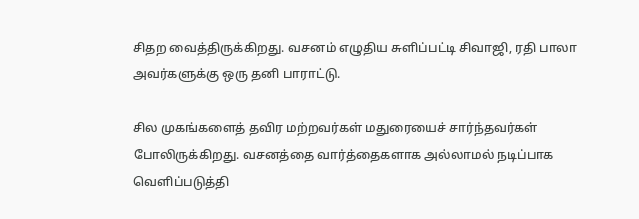சிதற வைத்திருக்கிறது. வசனம் எழுதிய சுளிப்பட்டி சிவாஜி, ரதி பாலா அவர்களுக்கு ஒரு தனி பாராட்டு.

சில முகங்களைத் தவிர மற்றவர்கள் மதுரையைச் சார்ந்தவர்கள் போலிருக்கிறது. வசனத்தை வார்த்தைகளாக அல்லாமல் நடிப்பாக வெளிப்படுத்தி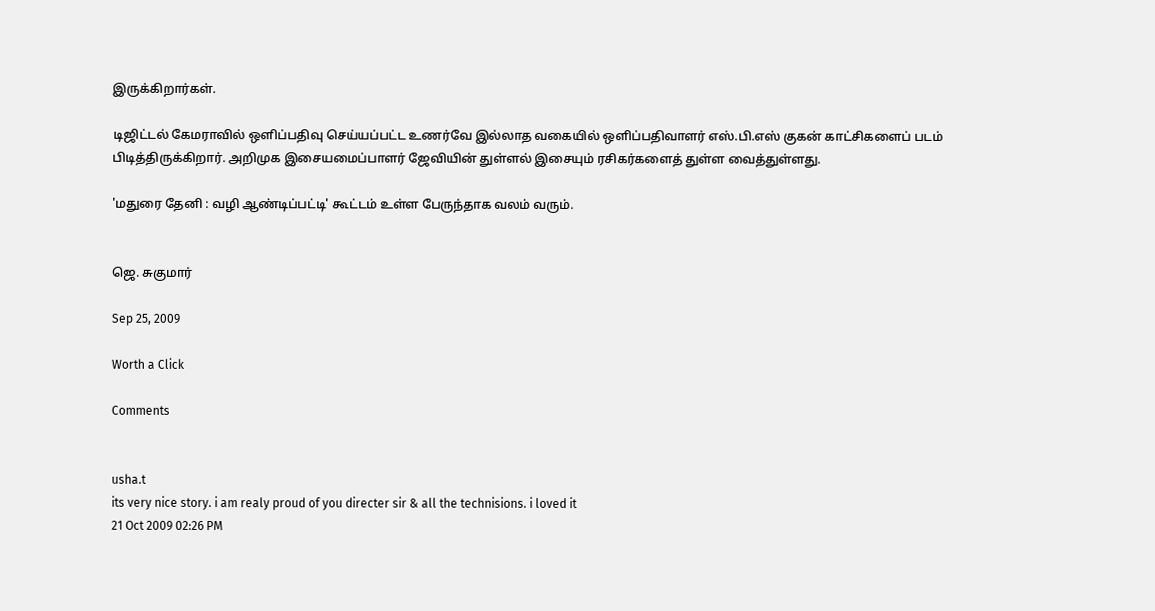இருக்கிறார்கள்.

டிஜிட்டல் கேமராவில் ஒளிப்பதிவு செய்யப்பட்ட உணர்வே இல்லாத வகையில் ஒளிப்பதிவாளர் எஸ்.பி.எஸ் குகன் காட்சிகளைப் படம் பிடித்திருக்கிறார். அறிமுக இசையமைப்பாளர் ஜேவியின் துள்ளல் இசையும் ரசிகர்களைத் துள்ள வைத்துள்ளது.

'மதுரை தேனி : வழி ஆண்டிப்பட்டி' கூட்டம் உள்ள பேருந்தாக வலம் வரும்.


ஜெ. சுகுமார்

Sep 25, 2009

Worth a Click

Comments


usha.t
its very nice story. i am realy proud of you directer sir & all the technisions. i loved it
21 Oct 2009 02:26 PM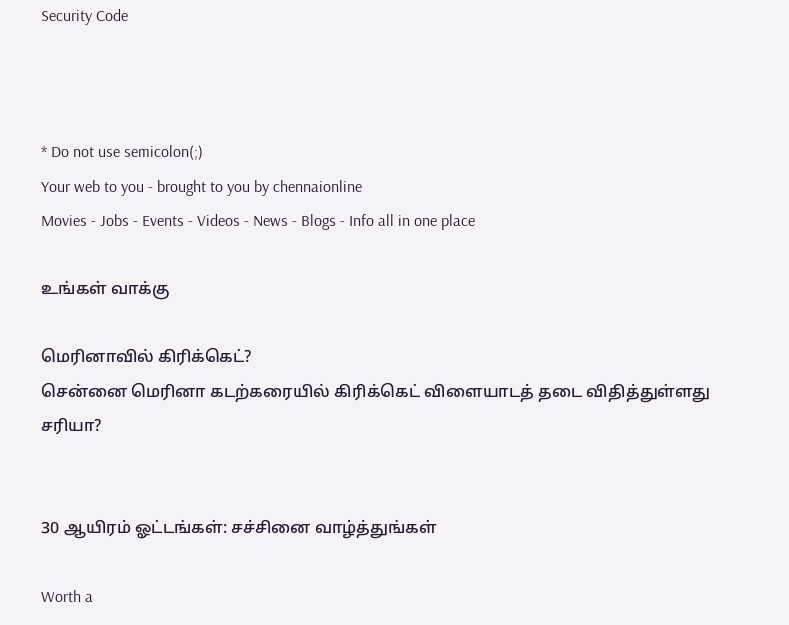Security Code



* Do not use semicolon(;)
Your web to you - brought to you by chennaionline
Movies - Jobs - Events - Videos - News - Blogs - Info all in one place

உங்கள் வாக்கு

மெரினாவில் கிரிக்கெட்?
சென்னை மெரினா கடற்கரையில் கிரிக்கெட் விளையாடத் தடை விதித்துள்ளது சரியா?


30 ஆயிரம் ஓட்டங்கள்: சச்சினை வாழ்த்துங்கள்

Worth a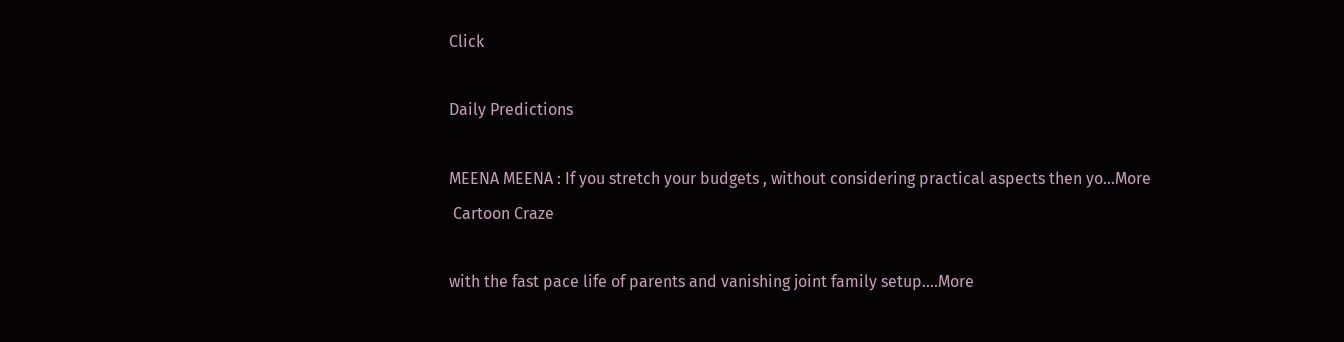Click

Daily Predictions

MEENA MEENA : If you stretch your budgets , without considering practical aspects then yo...More
 Cartoon Craze

with the fast pace life of parents and vanishing joint family setup....More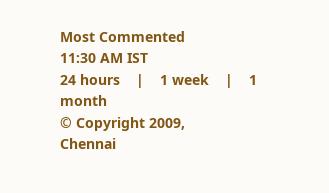Most Commented
11:30 AM IST
24 hours    |    1 week    |    1 month
© Copyright 2009,
Chennai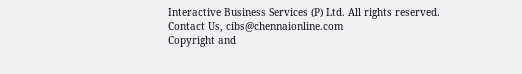Interactive Business Services (P) Ltd. All rights reserved.
Contact Us, cibs@chennaionline.com
Copyright and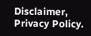Disclaimer, Privacy Policy.